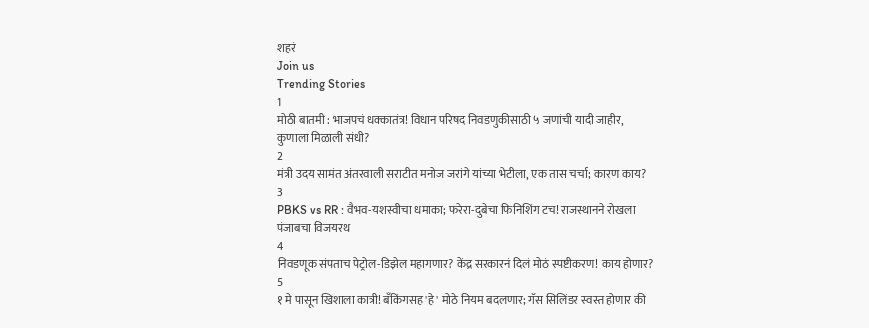शहरं
Join us
Trending Stories
1
मोठी बातमी : भाजपचं धक्कातंत्र! विधान परिषद निवडणुकीसाठी ५ जणांची यादी जाहीर, कुणाला मिळाली संधी?
2
मंत्री उदय सामंत अंतरवाली सराटीत मनोज जरांगे यांच्या भेटीला, एक तास चर्चा; कारण काय?
3
PBKS vs RR : वैभव-यशस्वीचा धमाका; फरेरा-दुबेचा फिनिशिंग टच! राजस्थानने रोखला पंजाबचा विजयरथ
4
निवडणूक संपताच पेट्रोल-डिझेल महागणार? केंद्र सरकारनं दिलं मोठं स्पष्टीकरण! काय होणार?
5
१ मे पासून खिशाला कात्री! बँकिंगसह 'हे' मोठे नियम बदलणार; गॅस सिलिंडर स्वस्त होणार की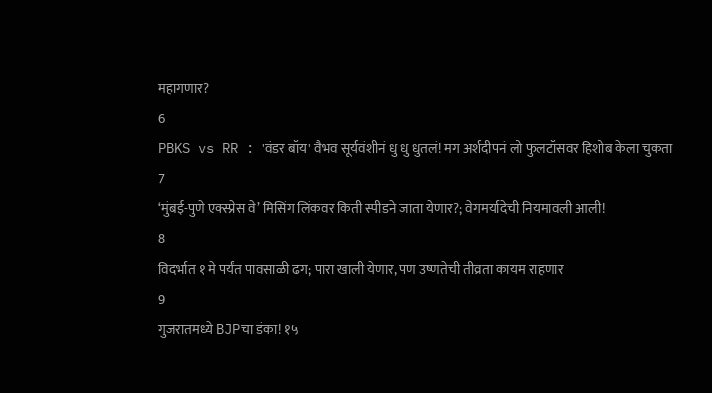महागणार?
6
PBKS vs RR : 'वंडर बॉय' वैभव सूर्यवंशीनं धु धु धुतलं! मग अर्शदीपनं लो फुलटॉसवर हिशोब केला चुकता
7
‘मुंबई-पुणे एक्स्प्रेस वे’ मिसिंग लिंकवर किती स्पीडने जाता येणार?; वेगमर्यादेची नियमावली आली!
8
विदर्भात १ मे पर्यंत पावसाळी ढग; पारा खाली येणार, पण उष्णतेची तीव्रता कायम राहणार
9
गुजरातमध्ये BJPचा डंका! १५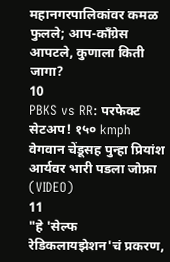महानगरपालिकांवर कमळ फुलले; आप-काँग्रेस आपटले, कुणाला किती जागा?
10
PBKS vs RR: परफेक्ट सेटअप! १५० kmph वेगवान चेंडूसह पुन्हा प्रियांश आर्यवर भारी पडला जोफ्रा (VIDEO)
11
"हे 'सेल्फ रेडिकलायझेशन'चं प्रकरण,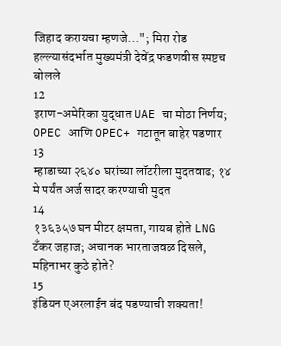जिहाद करायचा म्हणजे..."; मिरा रोड हल्ल्यासंदर्भात मुख्यमंत्री देवेंद्र फडणवीस स्पष्टच बोलले
12
इराण-अमेरिका युद्धात UAE चा मोठा निर्णय; OPEC आणि OPEC+ गटातून बाहेर पडणार
13
म्हाडाच्या २६४० घरांच्या लॉटरीला मुदतवाढ; १४ मे पर्यंत अर्ज सादर करण्याची मुदत
14
१३६३५७ घन मीटर क्षमता, गायब होते LNG टँकर जहाज; अचानक भारताजवळ दिसले, महिनाभर कुठे होते?
15
इंडियन एअरलाईन बंद पडण्याची शक्यता!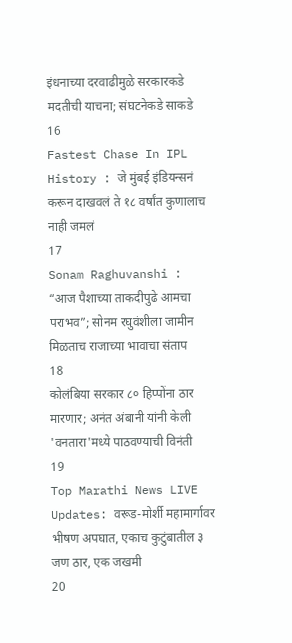इंधनाच्या दरवाढीमुळे सरकारकडे मदतीची याचना; संघटनेकडे साकडे
16
Fastest Chase In IPL History : जे मुंबई इंडियन्सनं करून दाखवलं ते १८ वर्षांत कुणालाच नाही जमलं
17
Sonam Raghuvanshi : “आज पैशाच्या ताकदीपुढे आमचा पराभव”; सोनम रघुवंशीला जामीन मिळताच राजाच्या भावाचा संताप
18
कोलंबिया सरकार ८० हिप्पोंना ठार मारणार; अनंत अंबानी यांनी केली 'वनतारा'मध्ये पाठवण्याची विनंती
19
Top Marathi News LIVE Updates: वरूड-मोर्शी महामार्गावर भीषण अपघात, एकाच कुटुंबातील ३ जण ठार, एक जखमी
20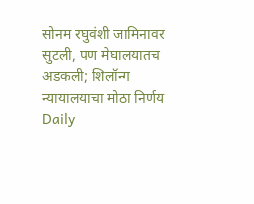सोनम रघुवंशी जामिनावर सुटली, पण मेघालयातच अडकली; शिलॉन्ग न्यायालयाचा मोठा निर्णय
Daily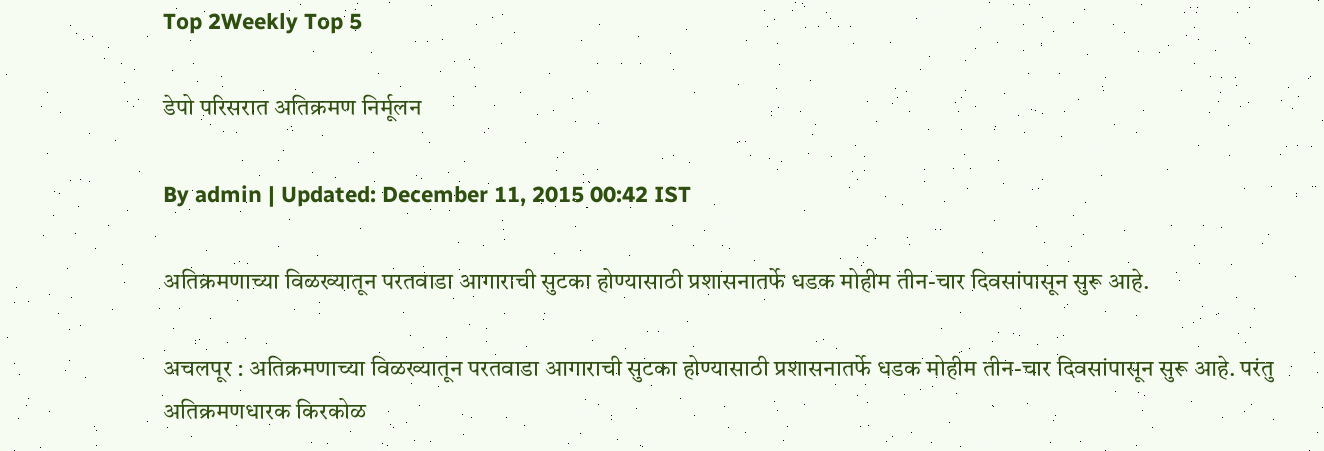Top 2Weekly Top 5

डेपो परिसरात अतिक्रमण निर्मूलन

By admin | Updated: December 11, 2015 00:42 IST

अतिक्रमणाच्या विळख्यातून परतवाडा आगाराची सुटका होण्यासाठी प्रशासनातर्फे धडक मोहीम तीन-चार दिवसांपासून सुरू आहे.

अचलपूर : अतिक्रमणाच्या विळख्यातून परतवाडा आगाराची सुटका होण्यासाठी प्रशासनातर्फे धडक मोहीम तीन-चार दिवसांपासून सुरू आहे. परंतु अतिक्रमणधारक किरकोळ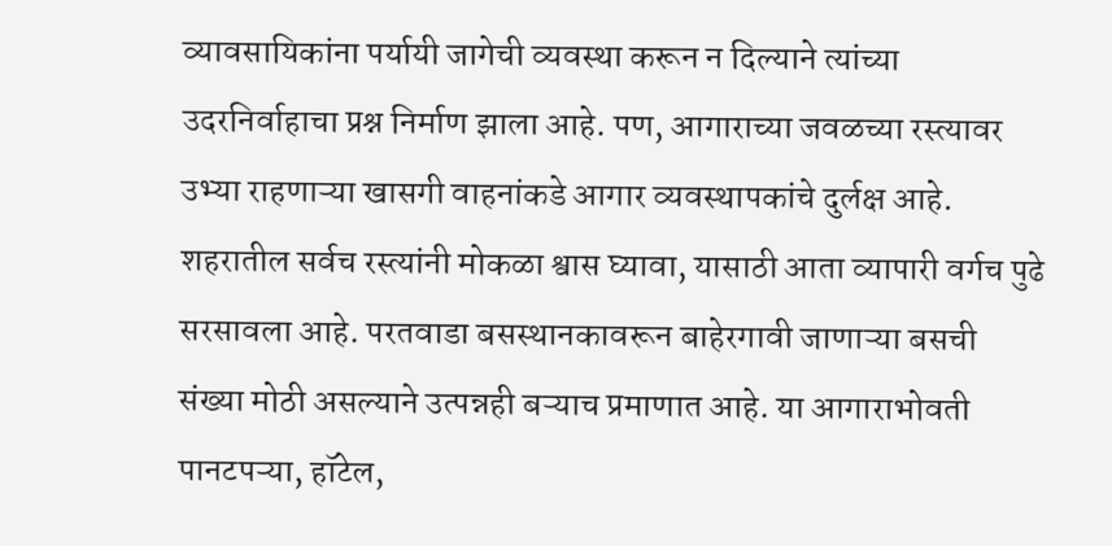व्यावसायिकांना पर्यायी जागेची व्यवस्था करून न दिल्याने त्यांच्या उदरनिर्वाहाचा प्रश्न निर्माण झाला आहे. पण, आगाराच्या जवळच्या रस्त्यावर उभ्या राहणाऱ्या खासगी वाहनांकडे आगार व्यवस्थापकांचे दुर्लक्ष आहे. शहरातील सर्वच रस्त्यांनी मोकळा श्वास घ्यावा, यासाठी आता व्यापारी वर्गच पुढे सरसावला आहे. परतवाडा बसस्थानकावरून बाहेरगावी जाणाऱ्या बसची संख्या मोठी असल्याने उत्पन्नही बऱ्याच प्रमाणात आहे. या आगाराभोवती पानटपऱ्या, हॉटेल,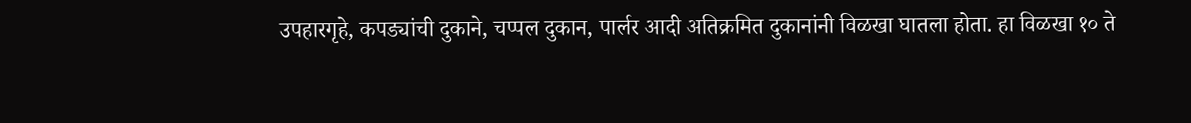उपहारगृहे, कपड्यांची दुकाने, चप्पल दुकान, पार्लर आदी अतिक्रमित दुकानांनी विळखा घातला होता. हा विळखा १० ते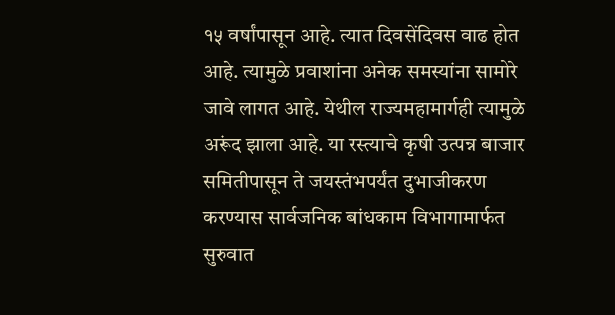१५ वर्षांपासून आहे. त्यात दिवसेंदिवस वाढ होत आहे. त्यामुळे प्रवाशांना अनेक समस्यांना सामोरे जावे लागत आहे. येथील राज्यमहामार्गही त्यामुळे अरूंद झाला आहे. या रस्त्याचे कृषी उत्पन्न बाजार समितीपासून ते जयस्तंभपर्यंत दुभाजीकरण करण्यास सार्वजनिक बांधकाम विभागामार्फत सुरुवात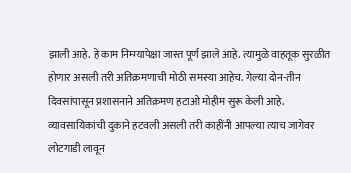झाली आहे. हे काम निम्म्यापेक्षा जास्त पूर्ण झाले आहे. त्यामुळे वाहतूक सुरळीत होणार असली तरी अतिक्रमणाची मोठी समस्या आहेच. गेल्या दोन-तीन दिवसांपासून प्रशासनाने अतिक्रमण हटाओ मोहीम सुरू केली आहे. व्यावसायिकांची दुकाने हटवली असली तरी काहींनी आपल्या त्याच जागेवर लोटगाडी लावून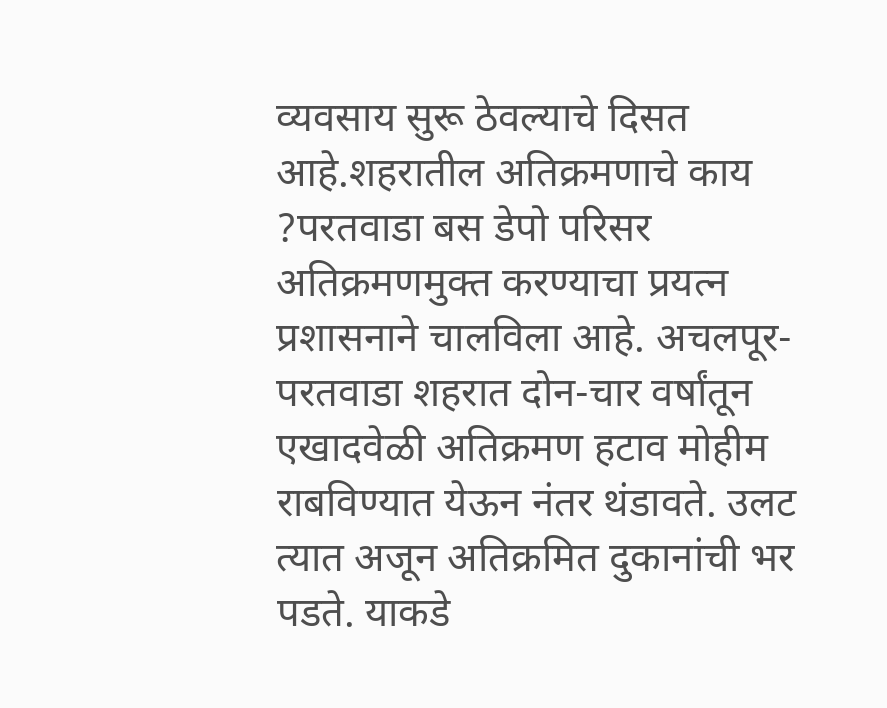व्यवसाय सुरू ठेवल्याचे दिसत आहे.शहरातील अतिक्रमणाचे काय ?परतवाडा बस डेपो परिसर अतिक्रमणमुक्त करण्याचा प्रयत्न प्रशासनाने चालविला आहे. अचलपूर-परतवाडा शहरात दोन-चार वर्षांतून एखादवेळी अतिक्रमण हटाव मोहीम राबविण्यात येऊन नंतर थंडावते. उलट त्यात अजून अतिक्रमित दुकानांची भर पडते. याकडे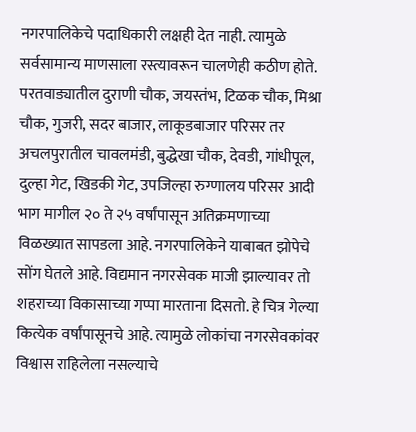नगरपालिकेचे पदाधिकारी लक्षही देत नाही. त्यामुळे सर्वसामान्य माणसाला रस्त्यावरून चालणेही कठीण होते. परतवाड्यातील दुराणी चौक, जयस्तंभ, टिळक चौक, मिश्रा चौक, गुजरी, सदर बाजार, लाकूडबाजार परिसर तर अचलपुरातील चावलमंडी, बुद्धेखा चौक, देवडी, गांधीपूल, दुल्हा गेट, खिडकी गेट, उपजिल्हा रुग्णालय परिसर आदी भाग मागील २० ते २५ वर्षांपासून अतिक्रमणाच्या विळख्यात सापडला आहे. नगरपालिकेने याबाबत झोपेचे सोंग घेतले आहे. विद्यमान नगरसेवक माजी झाल्यावर तो शहराच्या विकासाच्या गप्पा मारताना दिसतो. हे चित्र गेल्या कित्येक वर्षांपासूनचे आहे. त्यामुळे लोकांचा नगरसेवकांवर विश्वास राहिलेला नसल्याचे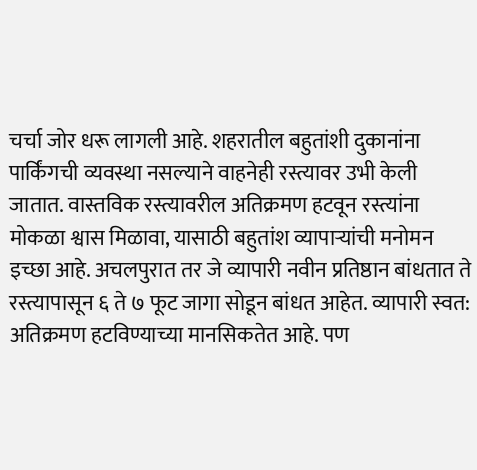चर्चा जोर धरू लागली आहे. शहरातील बहुतांशी दुकानांना पार्किंगची व्यवस्था नसल्याने वाहनेही रस्त्यावर उभी केली जातात. वास्तविक रस्त्यावरील अतिक्रमण हटवून रस्त्यांना मोकळा श्वास मिळावा, यासाठी बहुतांश व्यापाऱ्यांची मनोमन इच्छा आहे. अचलपुरात तर जे व्यापारी नवीन प्रतिष्ठान बांधतात ते रस्त्यापासून ६ ते ७ फूट जागा सोडून बांधत आहेत. व्यापारी स्वत: अतिक्रमण हटविण्याच्या मानसिकतेत आहे. पण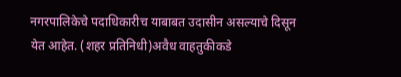नगरपालिकेचे पदाधिकारीच याबाबत उदासीन असल्याचे दिसून येत आहेत. (शहर प्रतिनिधी)अवैध वाहतुकीकडे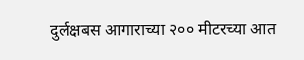दुर्लक्षबस आगाराच्या २०० मीटरच्या आत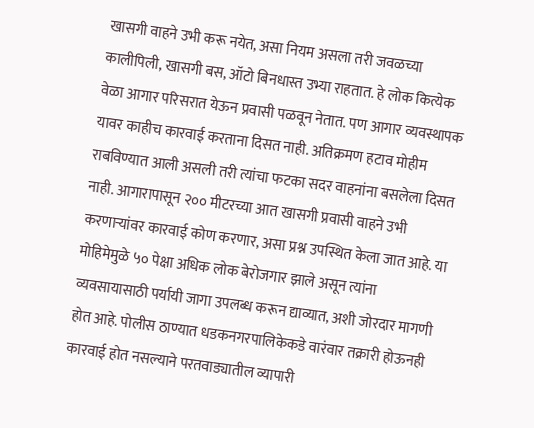खासगी वाहने उभी करू नयेत, असा नियम असला तरी जवळच्या कालीपिली, खासगी बस, ऑटो बिनधास्त उभ्या राहतात. हे लोक कित्येक वेळा आगार परिसरात येऊन प्रवासी पळवून नेतात. पण आगार व्यवस्थापक यावर काहीच कारवाई करताना दिसत नाही. अतिक्रमण हटाव मोहीम राबविण्यात आली असली तरी त्यांचा फटका सदर वाहनांना बसलेला दिसत नाही. आगारापासून २०० मीटरच्या आत खासगी प्रवासी वाहने उभी करणाऱ्यांवर कारवाई कोण करणार, असा प्रश्न उपस्थित केला जात आहे. या मोहिमेमुळे ५० पेक्षा अधिक लोक बेरोजगार झाले असून त्यांना व्यवसायासाठी पर्यायी जागा उपलब्ध करून द्याव्यात, अशी जोरदार मागणी होत आहे. पोलीस ठाण्यात धडकनगरपालिकेकडे वारंवार तक्रारी होऊनही कारवाई होत नसल्याने परतवाड्यातील व्यापारी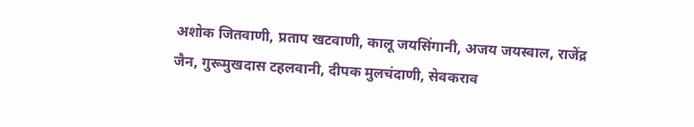अशोक जितवाणी, प्रताप खटवाणी, कालू जयसिंगानी, अजय जयस्वाल, राजेंद्र जैन, गुरूमुखदास टहलवानी, दीपक मुलचंदाणी, सेवकराव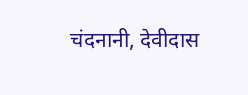चंदनानी, देवीदास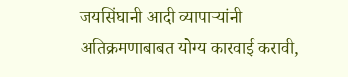जयसिंघानी आदी व्यापाऱ्यांनी अतिक्रमणाबाबत योग्य कारवाई करावी,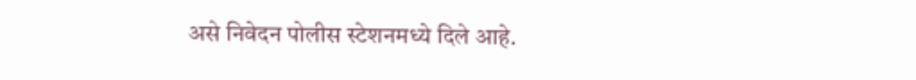असे निवेदन पोलीस स्टेशनमध्ये दिले आहे.